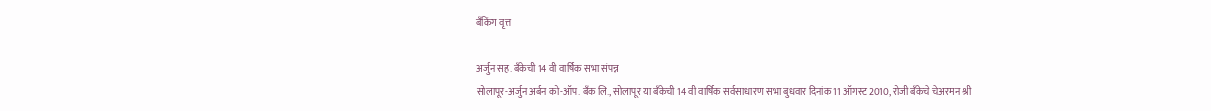बँकिंग वृत्त

अर्जुन सह. बॅंकेची 14 वी वार्षिक सभा संपन्न
सोलापूर-अर्जुन अर्बन को-ऑप. बॅंक लि., सोलापूर या बॅंकेची 14 वी वार्षिक सर्वसाधारण सभा बुधवार दिनांक 11 ऑगस्ट 2010, रोजी बॅंकेचे चेअरमन श्री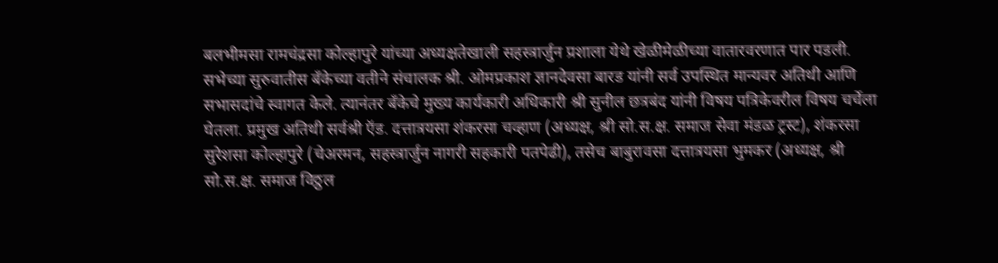बलभीमसा रामचंद्रसा कोल्हापुरे यांच्या अध्यक्षतेखाली सहस्त्रार्जुन प्रशाला येथे खेळीमेळीच्या वातारवरणात पार पडली.
सभेच्या सुरुवातीस बॅंकेच्या वतीने संचालक श्री. ओमप्रकाश ज्ञानदेवसा बारड यांनी सर्व उपस्थित मान्यवर अतिथी आणि सभासदांचे स्वागत केले. त्यानंतर बॅंकेचे मुख्य कार्यकारी अधिकारी श्री सुनील छत्रबंद यांनी विषय पत्रिकेवरील विषय चर्चेला घेतला. प्रमुख अतिथी सर्वश्री ऍड. दत्तात्रयसा शंकरसा चव्हाण (अध्यक्ष, श्री सो.स.क्ष. समाज सेवा मंडळ ट्रस्ट), शंकरसा सुरेशसा कोल्हापुरे (चेअरमन, सहस्त्रार्जुन नागरी सहकारी पतपेढी), तसेच बाबुरावसा दत्तात्रयसा भुमकर (अध्यक्ष, श्री सो.स.क्ष. समाज विठ्ठल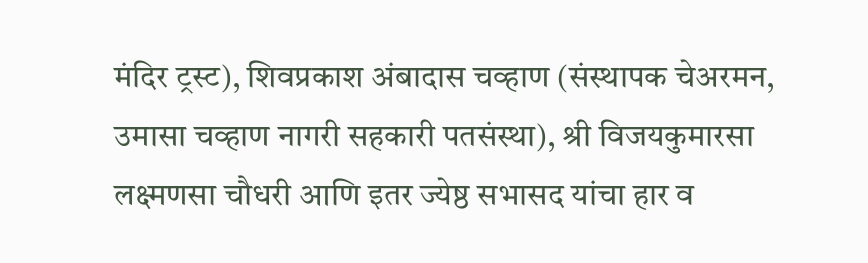मंदिर ट्रस्ट), शिवप्रकाश अंबादास चव्हाण (संस्थापक चेअरमन, उमासा चव्हाण नागरी सहकारी पतसंस्था), श्री विजयकुमारसा लक्ष्मणसा चौधरी आणि इतर ज्येष्ठ सभासद यांचा हार व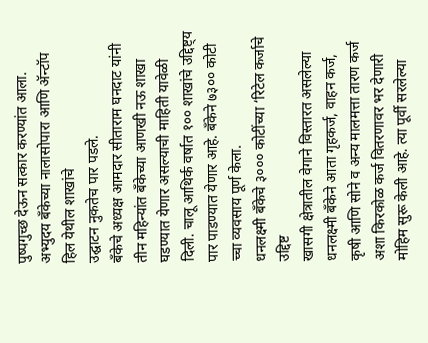पुष्पगुच्छ देऊन सत्कार करण्यांत आला.
अभ्युदय बँकेच्या नालासोपारा आणि ॲन्टॉप हिल येथील शाखांचे
उद्घाटन नुकतेच पार पडले.
बँकेचे अध्यक्ष आमदार सीताराम घनदाट यांनी तीन महिन्यांत बँकेच्या आणखी नऊ शाखा घडण्यात येणार असल्याची माहिती यावेळी दिली. चालू आथिर्क वर्षात १०० शाखांचे उद्दिष्ट्य पार पाडण्यात येणार आहे. बँकेने ७३०० कोटी च्चा व्यवसाय पूर्ण केला.
धनलक्ष्मी बँकेचे ३००० कोटींच्या ‘रिटेल कर्जाचे  उद्दिष्ट
खासगी क्षेत्रातील वेगाने विस्तारत असलेल्या धनलक्ष्मी बँकेने आता गृहकर्ज, वाहन कर्ज, कृषी आणि सोने व अन्य मालमत्ता तारण कर्ज अशा किरकोळ कर्ज वितरणावर भर देणारी मोहिम सुरू केली आहे. त्या पूर्वी सरलेल्या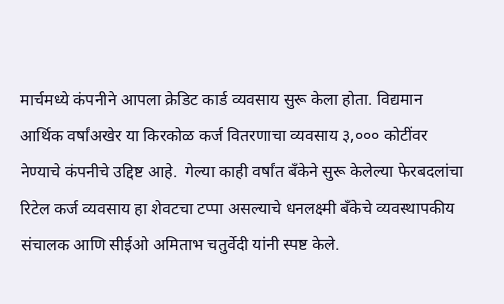मार्चमध्ये कंपनीने आपला क्रेडिट कार्ड व्यवसाय सुरू केला होता. विद्यमान आर्थिक वर्षांअखेर या किरकोळ कर्ज वितरणाचा व्यवसाय ३,००० कोटींवर नेण्याचे कंपनीचे उद्दिष्ट आहे.  गेल्या काही वर्षांत बँकेने सुरू केलेल्या फेरबदलांचा रिटेल कर्ज व्यवसाय हा शेवटचा टप्पा असल्याचे धनलक्ष्मी बँकेचे व्यवस्थापकीय संचालक आणि सीईओ अमिताभ चतुर्वेदी यांनी स्पष्ट केले.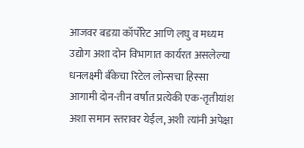आजवर बडय़ा कॉर्पोरेट आणि लघु व मध्यम उद्योग अशा दोन विभागात कार्यरत असलेल्या धनलक्ष्मी बँकेचा रिटेल लोन्सचा हिस्सा आगामी दोन-तीन वर्षांत प्रत्येकी एक-तृतीयांश अशा समान स्तरावर येईल, अशी त्यांनी अपेक्षा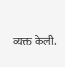व्यक्त केली.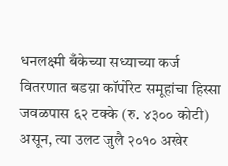धनलक्ष्मी बँकेच्या सध्याच्या कर्ज वितरणात बडय़ा कॉर्पोरेट समूहांचा हिस्सा जवळपास ६२ टक्के (रु. ४३०० कोटी) असून, त्या उलट जुलै २०१० अखेर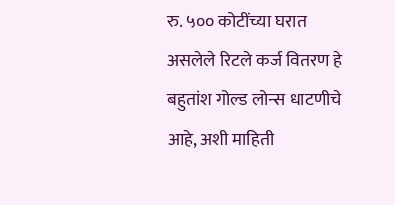रु. ५०० कोटींच्या घरात असलेले रिटले कर्ज वितरण हे बहुतांश गोल्ड लोन्स धाटणीचे आहे, अशी माहिती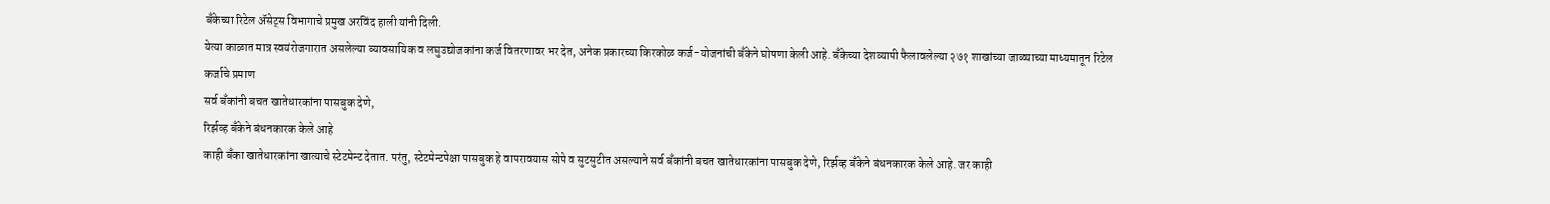बँकेच्या रिटेल अ‍ॅसेट्स विभागाचे प्रमुख अरविंद हाली यांनी दिली.
येत्या काळात मात्र स्वयंरोजगारात असलेल्या व्यावसायिक व लघुउद्योजकांना कर्ज वितरणावर भर देत, अनेक प्रकारच्या किरकोळ कर्ज-योजनांची बँकेने घोषणा केली आहे. बँकेच्या देशव्यापी फैलावलेल्या २७१ शाखांच्या जाळ्याच्या माध्यमातून रिटेल कर्जाचे प्रमाण
सर्व बँकांनी बचत खातेधारकांना पासबुक देणे,
रिर्झव्ह बँकेने बंधनकारक केले आहे
काही बँका खातेधारकांना खात्याचे स्टेटमेन्ट देतात. परंतु, स्टेटमेन्टपेक्षा पासबुक हे वापरावयास सोपे व सुटसुटीत असल्याने सर्व बँकांनी बचत खातेधारकांना पासबुक देणे, रिर्झव्ह बँकेने बंधनकारक केले आहे. जर काही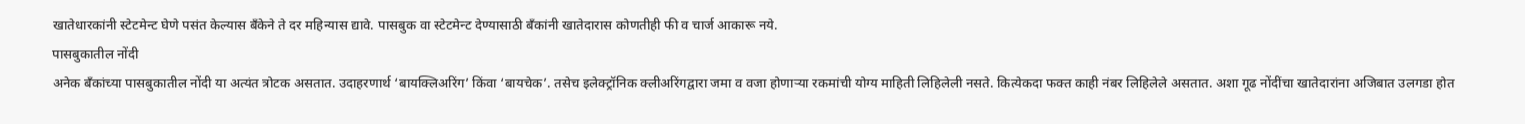खातेधारकांनी स्टेटमेन्ट घेणे पसंत केल्यास बँकेने ते दर महिन्यास द्यावे. पासबुक वा स्टेटमेन्ट देण्यासाठी बँकांनी खातेदारास कोणतीही फी व चार्ज आकारू नये.
पासबुकातील नोंदी
अनेक बँकांच्या पासबुकातील नोंदी या अत्यंत त्रोटक असतात. उदाहरणार्थ ‘बायक्लिअरिंग’ किंवा ‘बायचेक’. तसेच इलेक्ट्रॉनिक क्लीअरिंगद्वारा जमा व वजा होणाऱ्या रकमांची योग्य माहिती लिहिलेली नसते. कित्येकदा फक्त काही नंबर लिहिलेले असतात. अशा गूढ नोंदींचा खातेदारांना अजिबात उलगडा होत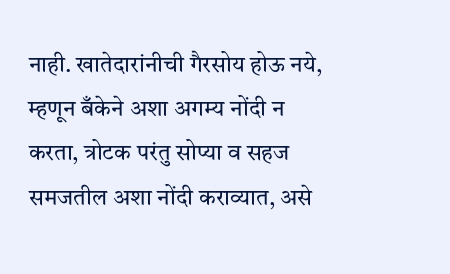नाही. खातेदारांनीची गैरसोय होऊ नये, म्हणून बँकेने अशा अगम्य नोंदी न करता, त्रोटक परंतु सोप्या व सहज समजतील अशा नोंदी कराव्यात, असे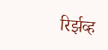रिर्झव्ह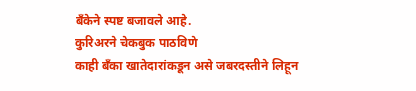बँकेने स्पष्ट बजावले आहे.
कुरिअरने चेकबुक पाठविणे
काही बँका खातेदारांकडून असे जबरदस्तीने लिहून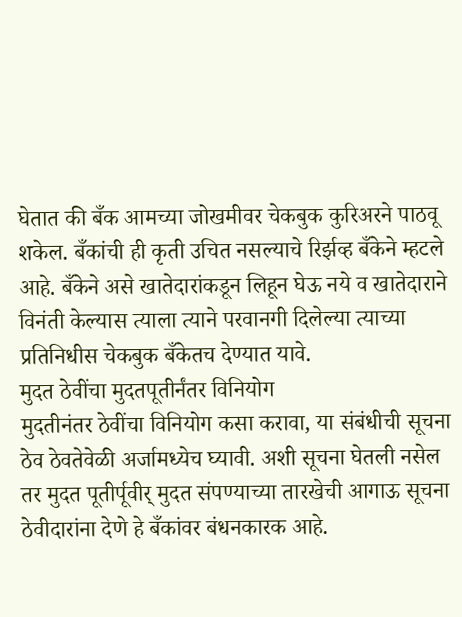घेतात की बँक आमच्या जोखमीवर चेकबुक कुरिअरने पाठवू शकेल. बँकांची ही कृती उचित नसल्याचे रिर्झव्ह बँकेने म्हटले आहे. बँकेने असे खातेदारांकडून लिहून घेऊ नये व खातेदाराने विनंती केल्यास त्याला त्याने परवानगी दिलेल्या त्याच्या प्रतिनिधीस चेकबुक बँकेतच देण्यात यावे.
मुदत ठेवींचा मुदतपूतीर्नंतर विनियोग
मुदतीनंतर ठेवींचा विनियोग कसा करावा, या संबंधीची सूचना ठेव ठेवतेवेळी अर्जामध्येच घ्यावी. अशी सूचना घेतली नसेल तर मुदत पूतीर्पूवीर् मुदत संपण्याच्या तारखेची आगाऊ सूचना ठेवीदारांना देणे हे बँकांवर बंधनकारक आहे.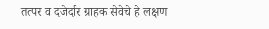तत्पर व दजेर्दार ग्राहक सेवेचे हे लक्षण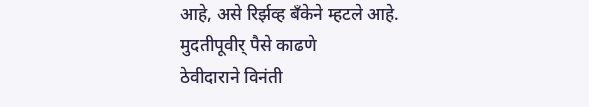आहे, असे रिर्झव्ह बँकेने म्हटले आहे.
मुदतीपूवीर् पैसे काढणे
ठेवीदाराने विनंती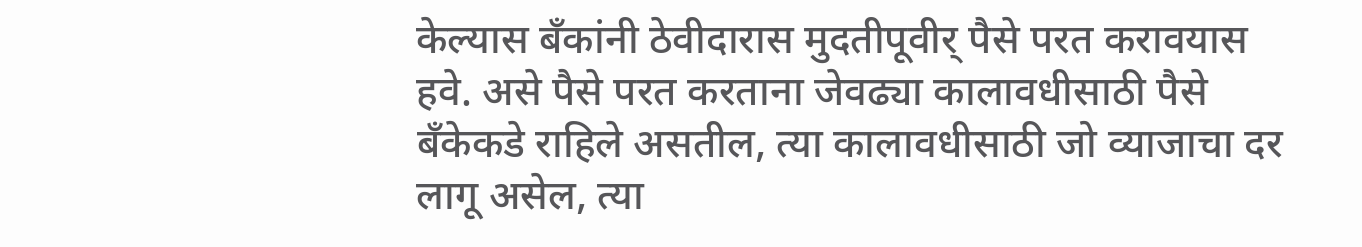केल्यास बँकांनी ठेवीदारास मुदतीपूवीर् पैसे परत करावयास हवे. असे पैसे परत करताना जेवढ्या कालावधीसाठी पैसे बँकेकडे राहिले असतील, त्या कालावधीसाठी जो व्याजाचा दर लागू असेल, त्या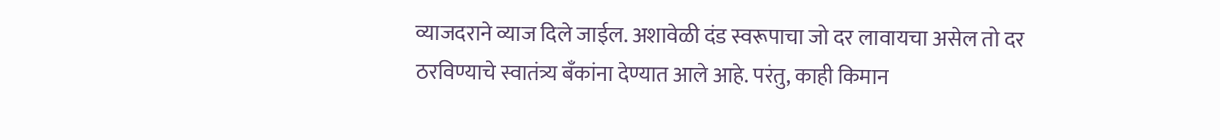व्याजदराने व्याज दिले जाईल. अशावेळी दंड स्वरूपाचा जो दर लावायचा असेल तो दर ठरविण्याचे स्वातंत्र्य बँकांना देण्यात आले आहे. परंतु, काही किमान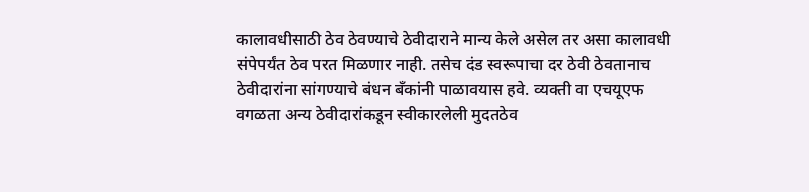कालावधीसाठी ठेव ठेवण्याचे ठेवीदाराने मान्य केले असेल तर असा कालावधी संपेपर्यंत ठेव परत मिळणार नाही. तसेच दंड स्वरूपाचा दर ठेवी ठेवतानाच ठेवीदारांना सांगण्याचे बंधन बँकांनी पाळावयास हवे. व्यक्ती वा एचयूएफ वगळता अन्य ठेवीदारांकडून स्वीकारलेली मुदतठेव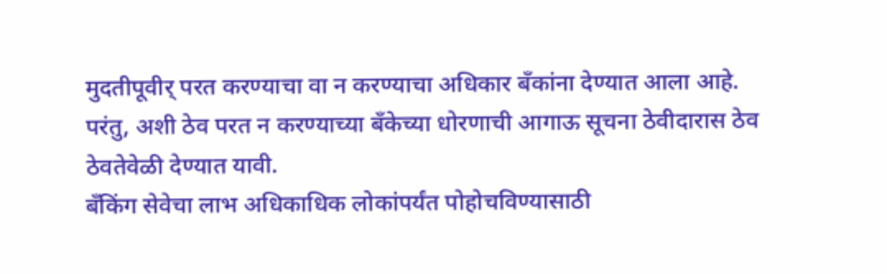मुदतीपूवीर् परत करण्याचा वा न करण्याचा अधिकार बँकांना देण्यात आला आहे. परंतु, अशी ठेव परत न करण्याच्या बँकेच्या धोरणाची आगाऊ सूचना ठेवीदारास ठेव ठेवतेवेळी देण्यात यावी.
बँकिंग सेवेचा लाभ अधिकाधिक लोकांपर्यंत पोहोचविण्यासाठी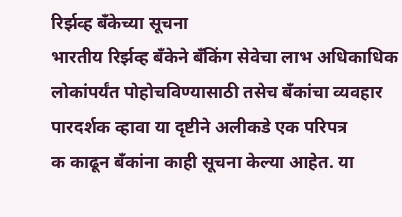रिर्झव्ह बँकेच्या सूचना
भारतीय रिर्झव्ह बँकेने बँकिंग सेवेचा लाभ अधिकाधिक लोकांपर्यंत पोहोचविण्यासाठी तसेच बँकांचा व्यवहार पारदर्शक व्हावा या दृष्टीने अलीकडे एक परिपत्र
क काढून बँकांना काही सूचना केल्या आहेत. या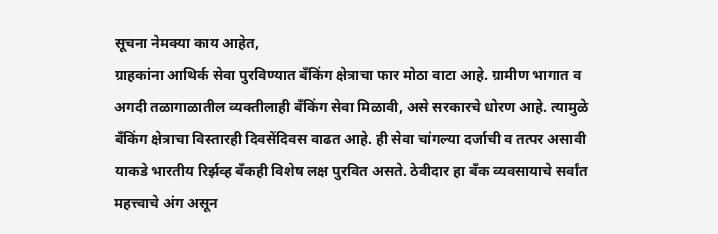सूचना नेमक्या काय आहेत,
ग्राहकांना आथिर्क सेवा पुरविण्यात बँकिंग क्षेत्राचा फार मोठा वाटा आहे. ग्रामीण भागात व अगदी तळागाळातील व्यक्तीलाही बँकिंग सेवा मिळावी, असे सरकारचे धोरण आहे. त्यामुळे बँकिंग क्षेत्राचा विस्तारही दिवसेंदिवस वाढत आहे. ही सेवा चांगल्या दर्जाची व तत्पर असावी याकडे भारतीय रिर्झव्ह बँकही विशेष लक्ष पुरवित असते. ठेवीदार हा बँक व्यवसायाचे सर्वांत महत्त्वाचे अंग असून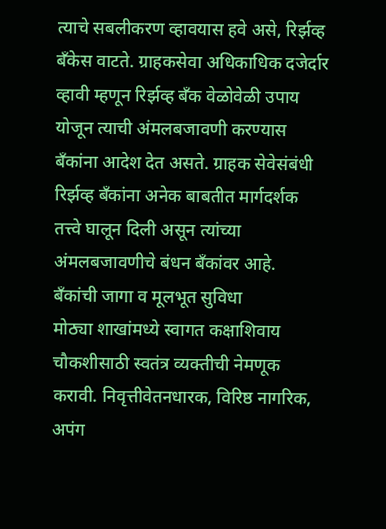त्याचे सबलीकरण व्हावयास हवे असे, रिर्झव्ह बँकेस वाटते. ग्राहकसेवा अधिकाधिक दजेर्दार व्हावी म्हणून रिर्झव्ह बँक वेळोवेळी उपाय योजून त्याची अंमलबजावणी करण्यास बँकांना आदेश देत असते. ग्राहक सेवेसंबंधी रिर्झव्ह बँकांना अनेक बाबतीत मार्गदर्शक तत्त्वे घालून दिली असून त्यांच्या अंमलबजावणीचे बंधन बँकांवर आहे.
बँकांची जागा व मूलभूत सुविधा
मोठ्या शाखांमध्ये स्वागत कक्षाशिवाय चौकशीसाठी स्वतंत्र व्यक्तीची नेमणूक करावी. निवृत्तीवेतनधारक, विरिष्ठ नागरिक, अपंग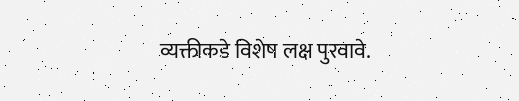व्यक्तीकडे विशेष लक्ष पुरवावे.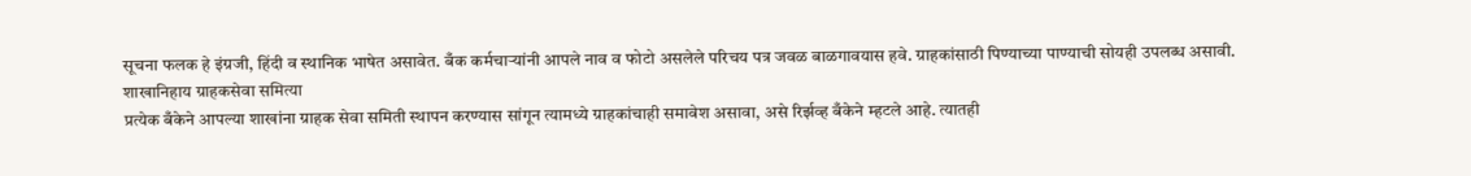सूचना फलक हे इंग्रजी, हिंदी व स्थानिक भाषेत असावेत. बँक कर्मचाऱ्यांनी आपले नाव व फोटो असलेले परिचय पत्र जवळ बाळगावयास हवे. ग्राहकांसाठी पिण्याच्या पाण्याची सोयही उपलब्ध असावी.
शाखानिहाय ग्राहकसेवा समित्या
प्रत्येक बँकेने आपल्या शाखांना ग्राहक सेवा समिती स्थापन करण्यास सांगून त्यामध्ये ग्राहकांचाही समावेश असावा, असे रिर्झव्ह बँकेने म्हटले आहे. त्यातही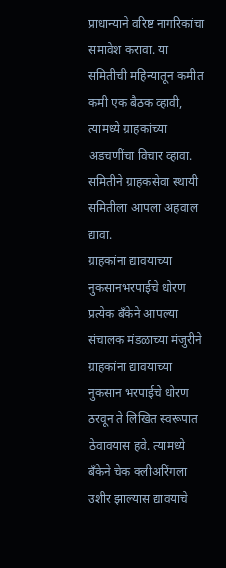प्राधान्याने वरिष्ट नागरिकांचा समावेश करावा. या समितीची महिन्यातून कमीत कमी एक बैठक व्हावी, त्यामध्ये ग्राहकांच्या अडचणींचा विचार व्हावा. समितीने ग्राहकसेवा स्थायी समितीला आपला अहवाल द्यावा.
ग्राहकांना द्यावयाच्या नुकसानभरपाईचे धोरण
प्रत्येक बँकेने आपल्या संचालक मंडळाच्या मंजुरीने ग्राहकांना द्यावयाच्या नुकसान भरपाईचे धोरण ठरवून ते लिखित स्वरूपात ठेवावयास हवे. त्यामध्ये बँकेने चेक क्लीअरिंगला उशीर झाल्यास द्यावयाचे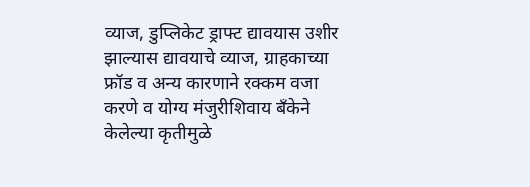व्याज, डुप्लिकेट ड्राफ्ट द्यावयास उशीर झाल्यास द्यावयाचे व्याज, ग्राहकाच्या फ्रॉड व अन्य कारणाने रक्कम वजा करणे व योग्य मंजुरीशिवाय बँकेने केलेल्या कृतीमुळे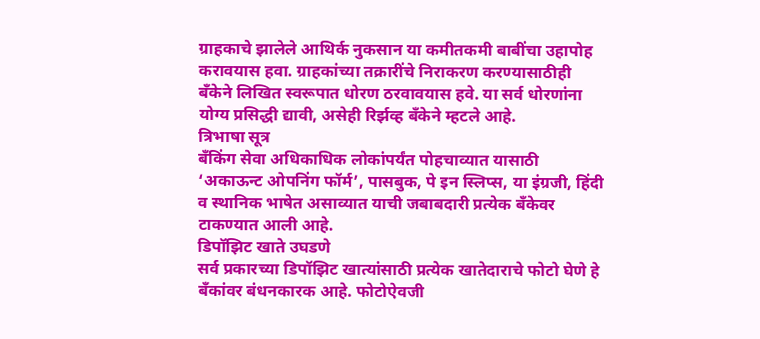ग्राहकाचे झालेले आथिर्क नुकसान या कमीतकमी बाबींचा उहापोह करावयास हवा. ग्राहकांच्या तक्रारींचे निराकरण करण्यासाठीही बँकेने लिखित स्वरूपात धोरण ठरवावयास हवे. या सर्व धोरणांना योग्य प्रसिद्धी द्यावी, असेही रिर्झव्ह बँकेने म्हटले आहे.
त्रिभाषा सूत्र
बँकिंग सेवा अधिकाधिक लोकांपर्यंत पोहचाव्यात यासाठी ‘अकाऊन्ट ओपनिंग फॉर्म’, पासबुक, पे इन स्लिप्स, या इंग्रजी, हिंदी व स्थानिक भाषेत असाव्यात याची जबाबदारी प्रत्येक बँकेवर टाकण्यात आली आहे.
डिपॉझिट खाते उघडणे
सर्व प्रकारच्या डिपॉझिट खात्यांसाठी प्रत्येक खातेदाराचे फोटो घेणे हे बँकांवर बंधनकारक आहे. फोटोऐवजी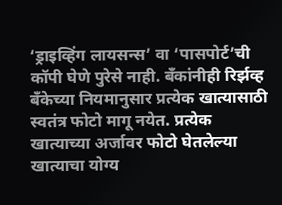‘ड्राइव्हिंग लायसन्स’ वा ‘पासपोर्ट’ची कॉपी घेणे पुरेसे नाही. बँकांनीही रिर्झव्ह बँकेच्या नियमानुसार प्रत्येक खात्यासाठी स्वतंत्र फोटो मागू नयेत. प्रत्येक खात्याच्या अर्जावर फोटो घेतलेल्या खात्याचा योग्य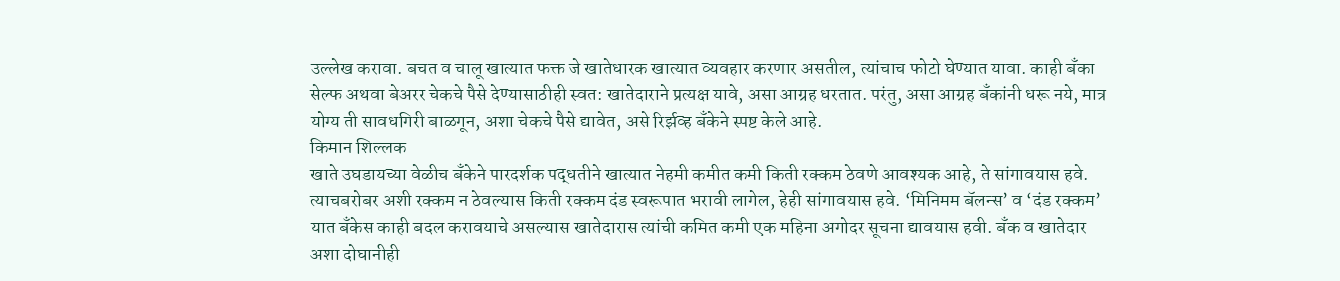उल्लेख करावा. बचत व चालू खात्यात फक्त जे खातेधारक खात्यात व्यवहार करणार असतील, त्यांचाच फोटो घेण्यात यावा. काही बँका सेल्फ अथवा बेअरर चेकचे पैसे देण्यासाठीही स्वत: खातेदाराने प्रत्यक्ष यावे, असा आग्रह धरतात. परंतु, असा आग्रह बँकांनी धरू नये, मात्र योग्य ती सावधगिरी बाळगून, अशा चेकचे पैसे द्यावेत, असे रिर्झव्ह बँकेने स्पष्ट केले आहे.
किमान शिल्लक
खाते उघडायच्या वेळीच बँकेने पारदर्शक पद्धतीने खात्यात नेहमी कमीत कमी किती रक्कम ठेवणे आवश्यक आहे, ते सांगावयास हवे. त्याचबरोबर अशी रक्कम न ठेवल्यास किती रक्कम दंड स्वरूपात भरावी लागेल, हेही सांगावयास हवे. ‘मिनिमम बॅलन्स’ व ‘दंड रक्कम’ यात बँकेस काही बदल करावयाचे असल्यास खातेदारास त्यांची कमित कमी एक महिना अगोदर सूचना द्यावयास हवी. बँक व खातेदार अशा दोघानीही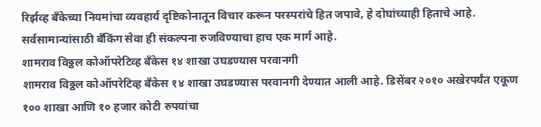रिर्झव्ह बँकेच्या नियमांचा व्यवहार्य दृष्टिकोनातून विचार करून परस्परांचे हित जपावे, हे दोघांच्याही हिताचे आहे. सर्वसामान्यांसाठी बँकिंग सेवा ही संकल्पना रुजविण्याचा हाच एक मार्ग आहे.
शामराव विठ्ठल कोऑपरेटिव्ह बँकेस १४ शाखा उघडण्यास परवानगी
शामराव विठ्ठल कोऑपरेटिव्ह बँकेस १४ शाखा उघडण्यास परवानगी देण्यात आली आहे. डिसेंबर २०१० अखेरपर्यंत एकूण १०० शाखा आणि १० हजार कोटी रुपयांचा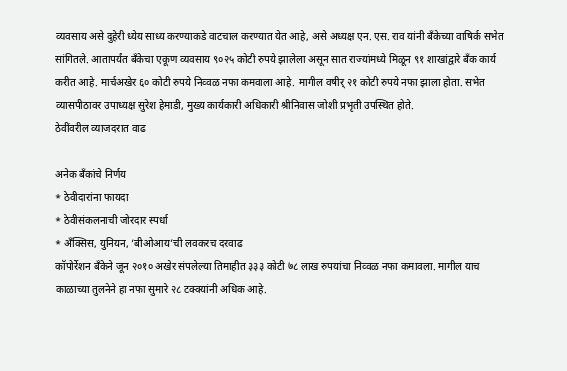व्यवसाय असे दुहेरी ध्येय साध्य करण्याकडे वाटचाल करण्यात येत आहे, असे अध्यक्ष एन. एस. राव यांनी बँकेच्या वाषिर्क सभेत सांगितले. आतापर्यंत बँकेचा एकूण व्यवसाय ९०२५ कोटी रुपये झालेला असून सात राज्यांमध्ये मिळून ९१ शाखांद्वारे बँक कार्य करीत आहे. मार्चअखेर ६० कोटी रुपये निव्वळ नफा कमवाला आहे. मागील वषीर् २१ कोटी रुपये नफा झाला होता. सभेत व्यासपीठावर उपाध्यक्ष सुरेश हेमाडी, मुख्य कार्यकारी अधिकारी श्रीनिवास जोशी प्रभृती उपस्थित होते.
ठेवींवरील व्याजदरात वाढ

अनेक बँकांचे निर्णय
* ठेवीदारांना फायदा
* ठेवीसंकलनाची जोरदार स्पर्धा
* अँक्सिस, युनियन, ‘बीओआय’ची लवकरच दरवाढ
कॉपोर्रेशन बँकेने जून २०१० अखेर संपलेल्या तिमाहीत ३३३ कोटी ७८ लाख रुपयांचा निव्वळ नफा कमावला. मागील याच काळाच्या तुलनेने हा नफा सुमारे २८ टक्क्यांनी अधिक आहे.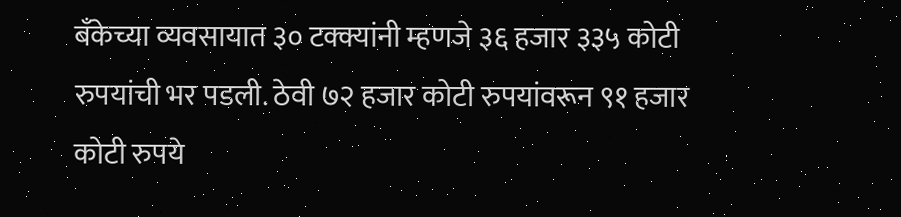बँकेच्या व्यवसायात ३० टक्क्यांनी म्हणजे ३६ हजार ३३५ कोटी रुपयांची भर पडली. ठेवी ७२ हजार कोटी रुपयांवरून ९१ हजार कोटी रुपये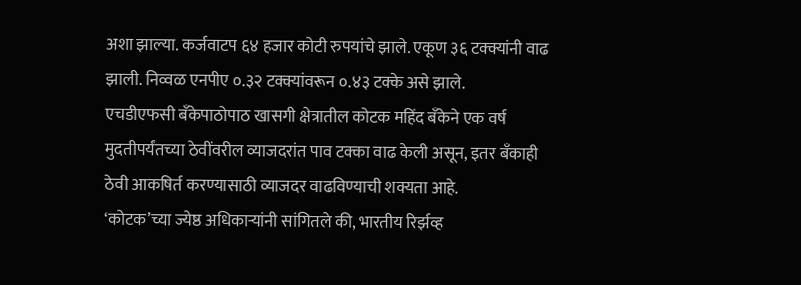अशा झाल्या. कर्जवाटप ६४ हजार कोटी रुपयांचे झाले. एकूण ३६ टक्क्यांनी वाढ झाली. निव्वळ एनपीए ०.३२ टक्क्यांवरून ०.४३ टक्के असे झाले.
एचडीएफसी बँकेपाठोपाठ खासगी क्षेत्रातील कोटक महिंद बँकेने एक वर्ष मुदतीपर्यंतच्या ठेवींवरील व्याजदरांत पाव टक्का वाढ केली असून, इतर बँकाही ठेवी आकषिर्त करण्यासाठी व्याजदर वाढविण्याची शक्यता आहे.
‘कोटक’च्या ज्येष्ठ अधिकाऱ्यांनी सांगितले की, भारतीय रिर्झव्ह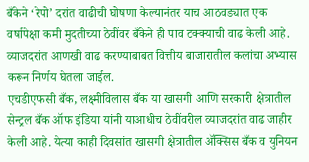बँकेने ‘रेपो’ दरांत वाढीची घोषणा केल्यानंतर याच आठवड्यात एक वर्षापेक्षा कमी मुदतीच्या ठेवींवर बँकेने ही पाव टक्क्याची वाढ केली आहे. व्याजदरांत आणखी वाढ करण्याबाबत वित्तीय बाजारातील कलांचा अभ्यास करून निर्णय घेतला जाईल.
एचडीएफसी बँक, लक्ष्मीविलास बँक या खासगी आणि सरकारी क्षेत्रातील सेन्ट्रल बँक ऑफ इंडिया यांनी याआधीच ठेवींवरील व्याजदरांत वाढ जाहीर केली आहे. येत्या काही दिवसांत खासगी क्षेत्रातील ॲक्सिस बँक व युनियन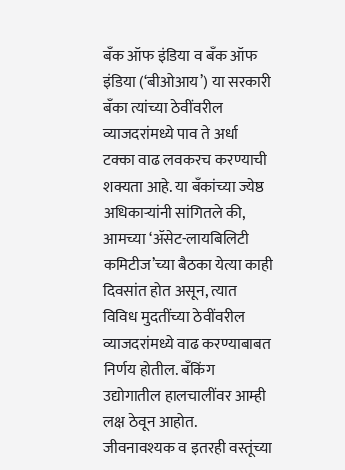बँक ऑफ इंडिया व बँक ऑफ इंडिया (‘बीओआय’) या सरकारी बँका त्यांच्या ठेवींवरील व्याजदरांमध्ये पाव ते अर्धा टक्का वाढ लवकरच करण्याची शक्यता आहे. या बँकांच्या ज्येष्ठ अधिकाऱ्यांनी सांगितले की, आमच्या ‘ॲसेट-लायबिलिटी कमिटीज’च्या बैठका येत्या काही दिवसांत होत असून, त्यात विविध मुदतींच्या ठेवींवरील व्याजदरांमध्ये वाढ करण्याबाबत निर्णय होतील. बँकिंग उद्योगातील हालचालींवर आम्ही लक्ष ठेवून आहोत.
जीवनावश्यक व इतरही वस्तूंच्या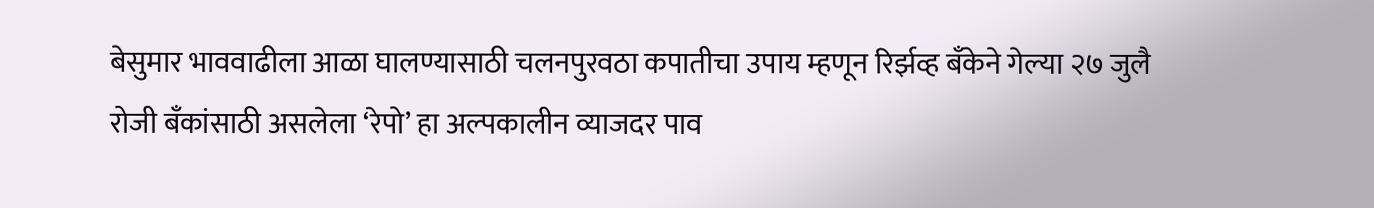बेसुमार भाववाढीला आळा घालण्यासाठी चलनपुरवठा कपातीचा उपाय म्हणून रिर्झव्ह बँकेने गेल्या २७ जुलै रोजी बँकांसाठी असलेला ‘रेपो’ हा अल्पकालीन व्याजदर पाव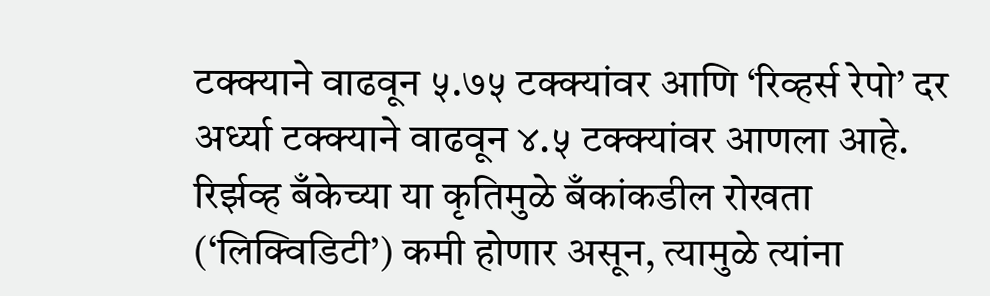टक्क्याने वाढवून ५.७५ टक्क्यांवर आणि ‘रिव्हर्स रेपो’ दर अर्ध्या टक्क्याने वाढवून ४.५ टक्क्यांवर आणला आहे. रिर्झव्ह बँकेच्या या कृतिमुळे बँकांकडील रोखता (‘लिक्विडिटी’) कमी होणार असून, त्यामुळे त्यांना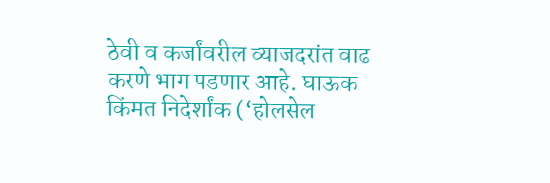ठेवी व कर्जांवरील व्याजदरांत वाढ करणे भाग पडणार आहे. घाऊक किंमत निदेर्शांक (‘होलसेल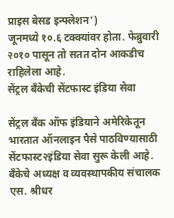प्राइस बेसड इन्फ्लेशन’)
जूनमध्ये १०.६ टक्क्यांवर होता. फेब्रुवारी २०१० पासून तो सतत दोन आकडीच राहिलेला आहे.
सेंट्रल बँकेची सेंटफास्ट इंडिया सेवा

सेंट्रल बँक ऑफ इंडियाने अमेरिकेतून भारतात ऑनलाइन पैसे पाठविण्यासाठी सेंटफास्ट२इंडिया सेवा सुरू केली आहे.
बँकेचे अध्यक्ष व व्यवस्थापकीय संचालक एस. श्रीधर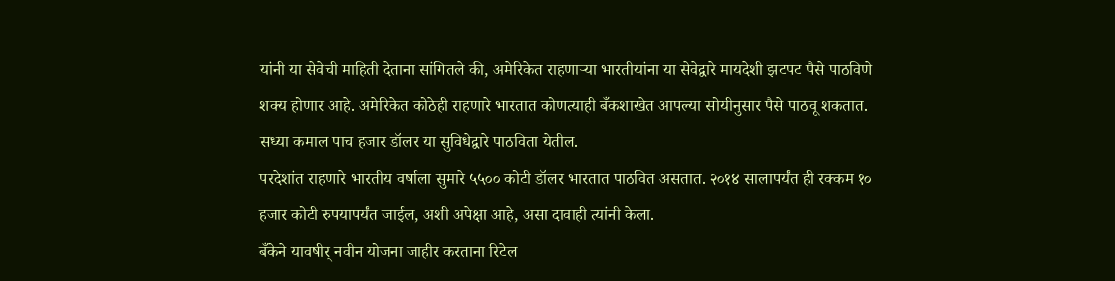यांनी या सेवेची माहिती देताना सांगितले की, अमेरिकेत राहणाऱ्या भारतीयांना या सेवेद्वारे मायदेशी झटपट पैसे पाठविणे शक्य होणार आहे. अमेरिकेत कोठेही राहणारे भारतात कोणत्याही बँकशाखेत आपल्या सोयीनुसार पैसे पाठवू शकतात. सध्या कमाल पाच हजार डॉलर या सुविधेद्वारे पाठविता येतील.
परदेशांत राहणारे भारतीय वर्षाला सुमारे ५५०० कोटी डॉलर भारतात पाठवित असतात. २०१४ सालापर्यंत ही रक्कम १० हजार कोटी रुपयापर्यंत जाईल, अशी अपेक्षा आहे, असा दावाही त्यांनी केला.
बँकेने यावषीर् नवीन योजना जाहीर करताना रिटेल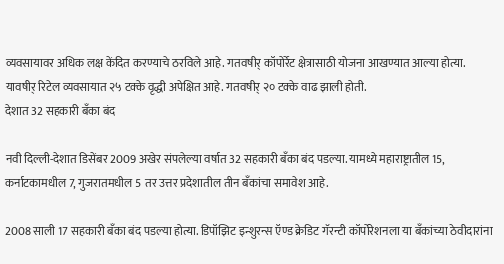व्यवसायावर अधिक लक्ष केंदित करण्याचे ठरविले आहे. गतवषीर् कॉपोर्रेट क्षेत्रासाठी योजना आखण्यात आल्या होत्या. यावषीर् रिटेल व्यवसायात २५ टक्के वृद्धी अपेक्षित आहे. गतवषीर् २० टक्के वाढ झाली होती.
देशात 32 सहकारी बॅंका बंद

नवी दिल्ली-देशात डिसेंबर 2009 अखेर संपलेल्या वर्षात 32 सहकारी बॅंका बंद पडल्या. यामध्ये महाराष्ट्रातील 15, कर्नाटकामधील 7, गुजरातमधील 5 तर उत्तर प्रदेशातील तीन बॅंकांचा समावेश आहे.

2008 साली 17 सहकारी बॅंका बंद पडल्या होत्या. डिपॉझिट इन्शुरन्स ऍण्ड क्रेडिट गॅरन्टी कॉर्पोरेशनला या बॅंकांच्या ठेवीदारांना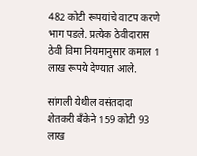482 कोटी रूपयांचे वाटप करणे भाग पडले. प्रत्येक ठेवीदारास ठेवी विमा नियमानुसार कमाल 1 लाख रूपये देण्यात आले.

सांगली येथील वसंतदादा शेतकरी बॅंकेने 159 कोटी 93 लाख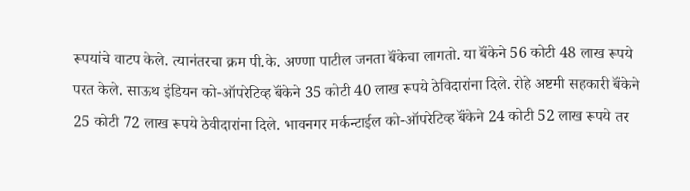रूपयांचे वाटप केले. त्यानंतरचा क्रम पी.के. अण्णा पाटील जनता बॅंकेचा लागतो. या बॅंकेने 56 कोटी 48 लाख रूपये परत केले. साऊथ इंडियन को-ऑपरेटिव्ह बॅंकेने 35 कोटी 40 लाख रूपये ठेविदारांना दिले. रोहे अष्टमी सहकारी बॅंकेने 25 कोटी 72 लाख रूपये ठेवीदारांना दिले. भावनगर मर्कन्टाईल को-ऑपरेटिव्ह बॅंकेने 24 कोटी 52 लाख रूपये तर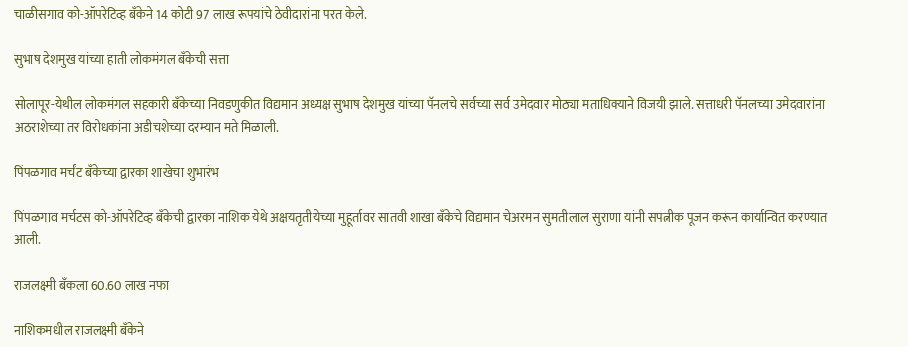चाळीसगाव को-ऑपरेटिव्ह बॅंकेने 14 कोटी 97 लाख रूपयांचे ठेवीदारांना परत केले.

सुभाष देशमुख यांच्या हाती लोकमंगल बॅंकेची सत्ता

सोलापूर-येथील लोकमंगल सहकारी बॅंकेच्या निवडणुकीत विद्यमान अध्यक्ष सुभाष देशमुख यांच्या पॅनलचे सर्वच्या सर्व उमेदवार मोठ्या मताधिक्याने विजयी झाले. सत्ताधरी पॅनलच्या उमेदवारांना अठराशेच्या तर विरोधकांना अडीचशेच्या दरम्यान मते मिळाली.

पिंपळगाव मर्चंट बॅंकेच्या द्वारका शाखेचा शुभारंभ

पिंपळगाव मर्चटस को-ऑपरेटिव्ह बॅंकेची द्वारका नाशिक येथे अक्षयतृतीयेच्या मुहूर्तावर सातवी शाखा बॅंकेचे विद्यमान चेअरमन सुमतीलाल सुराणा यांनी सपत्नीक पूजन करून कार्यान्वित करण्यात आली.

राजलक्ष्मी बॅंकला 60.60 लाख नफा

नाशिकमधील राजलक्ष्मी बॅंकेने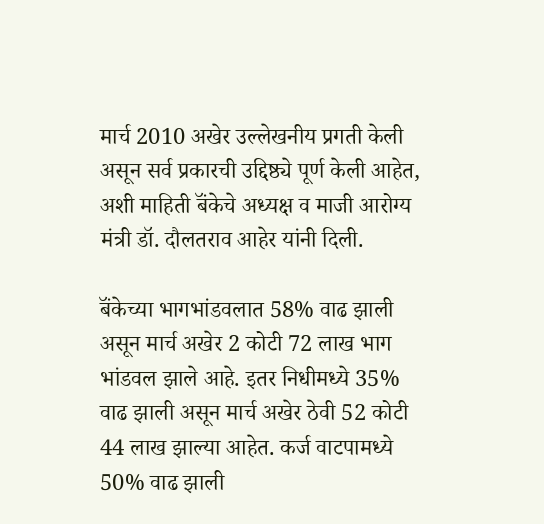मार्च 2010 अखेर उल्लेखनीय प्रगती केली असून सर्व प्रकारची उद्दिष्ठ्ये पूर्ण केली आहेत, अशी माहिती बॅंकेचे अध्यक्ष व माजी आरोग्य मंत्री डॉ. दौलतराव आहेर यांनी दिली.

बॅंकेच्या भागभांडवलात 58% वाढ झाली असून मार्च अखेर 2 कोटी 72 लाख भाग भांडवल झाले आहे. इतर निधीमध्ये 35% वाढ झाली असून मार्च अखेर ठेवी 52 कोटी 44 लाख झाल्या आहेत. कर्ज वाटपामध्ये 50% वाढ झाली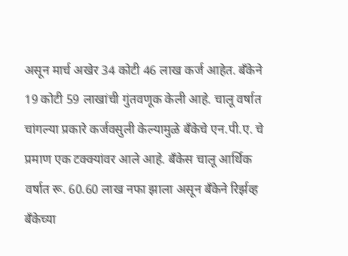असून मार्च अखेर 34 कोटी 46 लाख कर्ज आहेत. बॅंकेने 19 कोटी 59 लाखांची गुंतवणूक केली आहे. चालू वर्षात चांगल्या प्रकारे कर्जवसुली केल्यामुळे बॅंकेचे एन.पी.ए. चे प्रमाण एक टक्क्यांवर आले आहे. बॅंकेस चालू आर्थिक वर्षात रू. 60.60 लाख नफा झाला असून बॅंकेने रिर्झव्ह बॅंकेच्या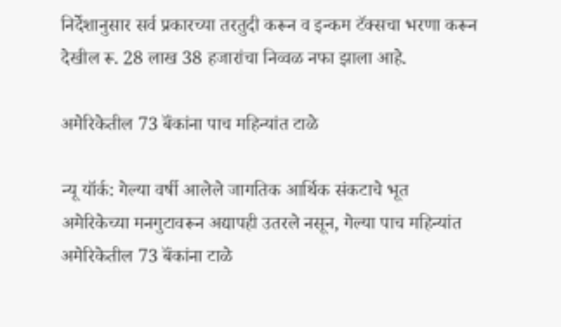निर्देशानुसार सर्व प्रकारच्या तरतुदी करून व इन्कम टॅक्सचा भरणा करून देखील रू. 28 लाख 38 हजारांचा निव्वळ नफा झाला आहे.

अमेरिकेतील 73 बॅंकांना पाच महिन्यांत टाळे

न्यू यॉर्क: गेल्या वर्षी आलेले जागतिक आर्थिक संकटाचे भूत अमेरिकेच्या मनगुटावरून अद्यापही उतरले नसून, गेल्या पाच महिन्यांत अमेरिकेतील 73 बॅंकांना टाळे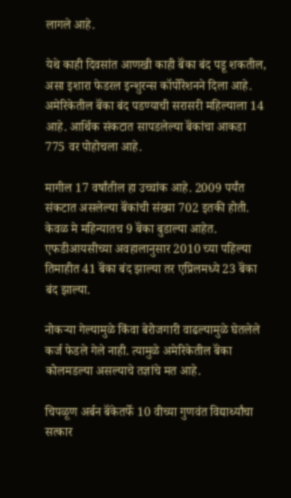लागले आहे.

येथे काही दिवसांत आणखी काही बॅंका बंद पडू शकतील, असा इशारा फेडरल इन्शुरन्स कॉर्पोरेशनने दिला आहे. अमेरिकेतील बॅंका बंद पडण्याची सरासरी महिल्याला 14 आहे. आर्थिक संकटात सापडलेल्या बॅंकांचा आकडा 775 वर पोहोचला आहे.

मागील 17 वर्षांतील हा उच्चांक आहे. 2009 पर्यंत संकटात असलेल्या बॅंकांची संख्या 702 इतकी होती. केवळ मे महिन्यातच 9 बॅंका बुडाल्या आहेत. एफडीआयसीच्या अवहालानुसार 2010 च्या पहिल्या तिमाहीत 41 बॅंका बंद झाल्या तर एप्रिलमध्ये 23 बॅंका बंद झाल्या.

नोकऱ्या गेल्यामुळे किंवा बेरोजगारी वाढल्यामुळे घेतलेले कर्ज फेडले गेले नाही. त्यामुळे अमेरिकेतील बॅंका कोलमडल्या असल्याचे तज्ञांचे मत आहे.

चिपळूण अर्बन बॅंकेतर्फे 10 वीच्या गुणवंत विद्यार्थ्यांचा सत्कार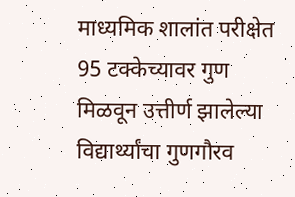माध्यमिक शालांत परीक्षेत 95 टक्केच्यावर गुण मिळवून उत्तीर्ण झालेल्या विद्यार्थ्यांचा गुणगौरव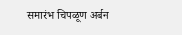समारंभ चिपळूण अर्बन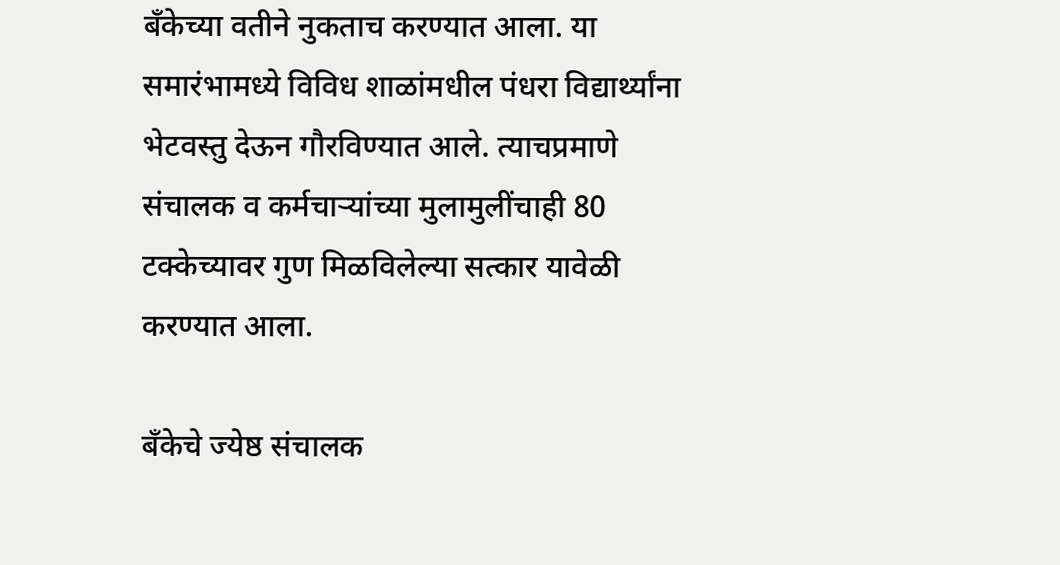बॅंकेच्या वतीने नुकताच करण्यात आला. या समारंभामध्ये विविध शाळांमधील पंधरा विद्यार्थ्यांना भेटवस्तु देऊन गौरविण्यात आले. त्याचप्रमाणे संचालक व कर्मचाऱ्यांच्या मुलामुलींचाही 80 टक्केच्यावर गुण मिळविलेल्या सत्कार यावेळी करण्यात आला.

बॅंकेचे ज्येष्ठ संचालक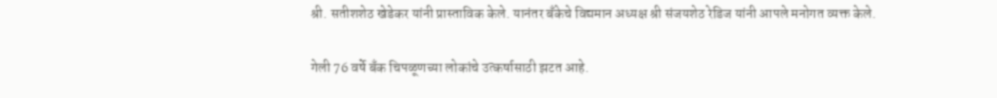श्री. सतीशशेठ खेडेकर यांनी प्रास्ताविक केले. यानंतर बॅंकेचे विद्यमान अध्यक्ष श्री संजयशेठ रेडिज यांनी आपले मनोगत व्यक्त केले.

गेली 76 वर्षे बॅंक चिपळूणच्या लोकांचे उत्कर्षासाठी झटत आहे.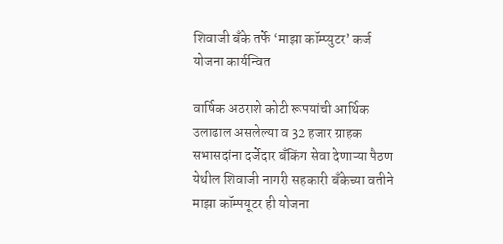शिवाजी बॅंके तर्फे ‘माझा कॉम्प्युटर’ कर्ज योजना कार्यन्वित

वार्षिक अठराशे कोटी रूपयांची आर्थिक उलाढाल असलेल्या व 32 हजार ग्राहक सभासदांना दर्जेदार बॅंकिंग सेवा देणाऱ्या पैठण येथील शिवाजी नागरी सहकारी बॅंकेच्या वतीने माझा कॉम्पयूटर ही योजना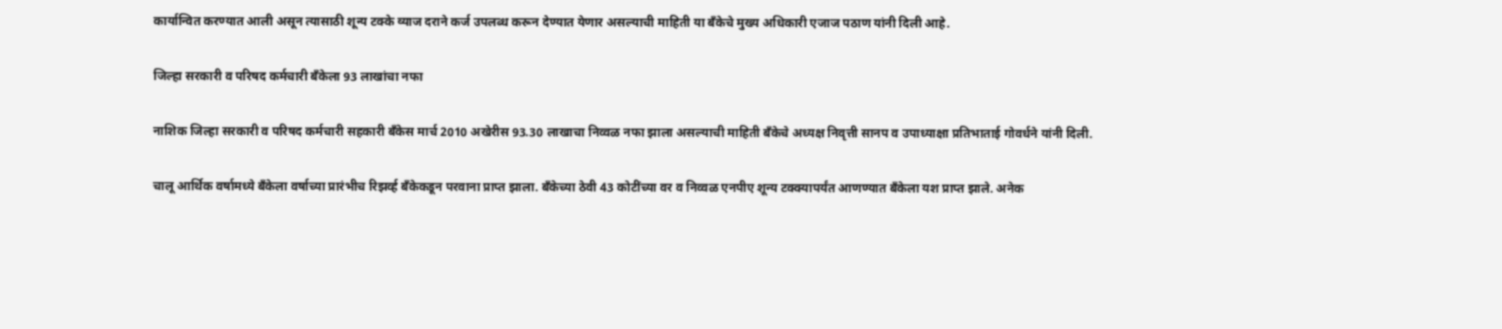कार्यान्वित करण्यात आली असून त्यासाठी शून्य टक्के व्याज दराने कर्ज उपलब्ध करून देण्यात येणार असल्याची माहिती या बॅंकेचे मुख्य अधिकारी एजाज पठाण यांनी दिली आहे.

जिल्हा सरकारी व परिषद कर्मचारी बॅंकेला 93 लाखांचा नफा

नाशिक जिल्हा सरकारी व परिषद कर्मचारी सहकारी बॅंकेस मार्च 2010 अखेरीस 93.30 लाखाचा निव्वळ नफा झाला असल्याची माहिती बॅंकेचे अध्यक्ष निवृत्ती सानप व उपाध्याक्षा प्रतिभाताई गोवर्धने यांनी दिली.

चालू आर्थिक वर्षामध्ये बॅंकेला वर्षाच्या प्रारंभीच रिझर्व्ह बॅंकेकडून परवाना प्राप्त झाला. बॅंकेच्या ठेवी 43 कोटींच्या वर व निव्वळ एनपीए शून्य टक्क्यापर्यंत आणण्यात बॅंकेला यश प्राप्त झाले. अनेक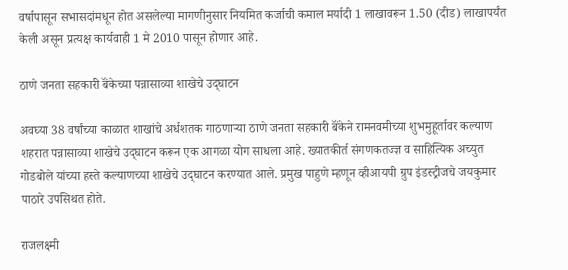वर्षापासून सभासदांमधून होत असलेल्या मागणीनुसार नियमित कर्जाची कमाल मर्यादी 1 लाखावरून 1.50 (दीड) लाखापर्यंत केली असून प्रत्यक्ष कार्यवाही 1 मे 2010 पासून होणार आहे.

ठाणे जनता सहकारी बॅंकेच्या पन्नासाव्या शाखेचे उद्‌घाटन

अवघ्या 38 वर्षांच्या काळात शाखांचे अर्धशतक गाठणाऱ्या ठाणे जनता सहकारी बॅंकेने रामनवमीच्या शुभमुहूर्तावर कल्याण शहरात पन्नासाव्या शाखेचे उद्‌घाटन करून एक आगळा योग साधला आहे. ख्यातकीर्त संगणकतज्ज्ञ व साहित्यिक अच्युत गोडबोले यांच्या हस्ते कल्याणच्या शाखेचे उद्‌घाटन करण्यात आले. प्रमुख पाहुणे म्हणून व्हीआयपी ग्रुप इंडस्ट्रीजचे जयकुमार पाठारे उपसिथत होते.

राजलक्ष्मी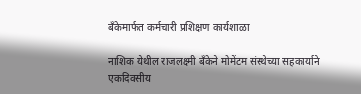बॅंकेमार्फत कर्मचारी प्रशिक्षण कार्यशाळा

नाशिक येथील राजलक्ष्मी बॅंकेने मोमेंटम संस्थेच्या सहकार्याने एकदिवसीय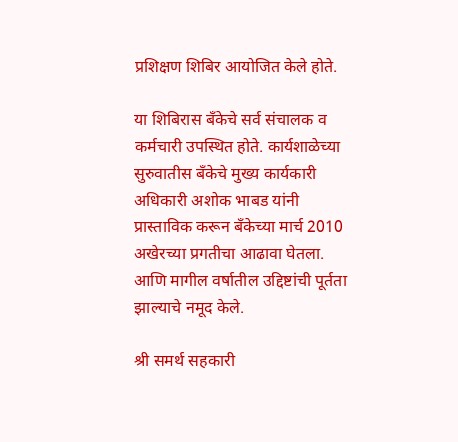प्रशिक्षण शिबिर आयोजित केले होते.

या शिबिरास बॅंकेचे सर्व संचालक व कर्मचारी उपस्थित होते. कार्यशाळेच्या सुरुवातीस बॅंकेचे मुख्य कार्यकारी अधिकारी अशोक भाबड यांनी प्रास्ताविक करून बॅंकेच्या मार्च 2010 अखेरच्या प्रगतीचा आढावा घेतला. आणि मागील वर्षातील उद्दिष्टांची पूर्तता झाल्याचे नमूद केले.

श्री समर्थ सहकारी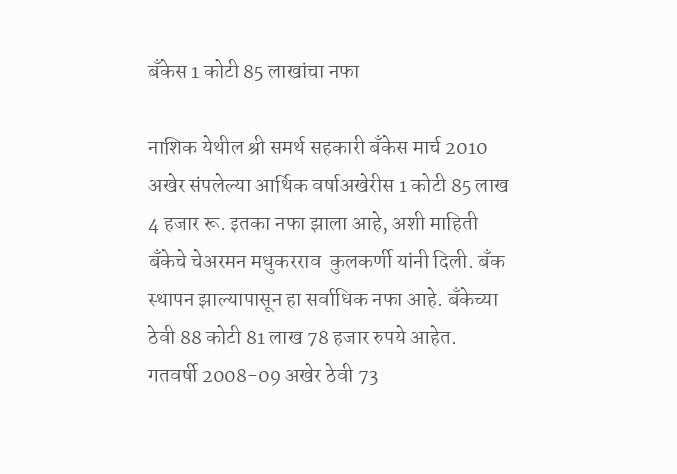बॅंकेस 1 कोटी 85 लाखांचा नफा

नाशिक येथील श्री समर्थ सहकारी बॅंकेस मार्च 2010 अखेर संपलेल्या आर्थिक वर्षाअखेरीस 1 कोटी 85 लाख 4 हजार रू. इतका नफा झाला आहे, अशी माहिती बॅंकेचे चेअरमन मधुकरराव  कुलकर्णी यांनी दिली. बॅंक स्थापन झाल्यापासून हा सर्वाधिक नफा आहे. बॅंकेच्या ठेवी 88 कोटी 81 लाख 78 हजार रुपये आहेत. गतवर्षी 2008-09 अखेर ठेवी 73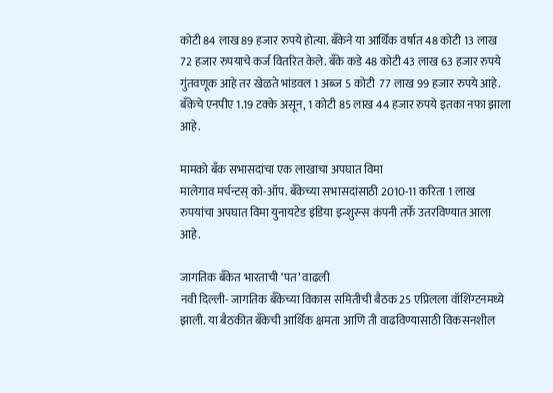कोटी 84 लाख 89 हजार रुपये होत्या. बॅंकेने या आर्थिक वर्षात 48 कोटी 13 लाख 72 हजार रुपयाचे कर्ज वितरित केले. बॅंके कडे 48 कोटी 43 लाख 63 हजार रुपये गुंतवणूक आहे तर खेळते भांडवल 1 अब्ज 5 कोटी  77 लाख 99 हजार रुपये आहे. बॅंकेचे एनपीए 1.19 टक्के असून, 1 कोटी 85 लाख 44 हजार रुपये इतका नफा झाला आहे.

मामको बॅंक सभासदांचा एक लाखाचा अपघात विमा
मालेगाव मर्चन्टस्‌ को-ऑप. बॅंकेच्या सभासदांसाठी 2010-11 करिता 1 लाख रुपयांचा अपघात विमा युनायटेड इंडिया इन्शुरन्स कंपनी तर्फे उतरविण्यात आला आहे.

जागतिक बॅंकेत भारताची ‘पत’ वाढली
नवी दिल्ली- जागतिक बॅंकेच्या विकास समितीची बैठक 25 एप्रिलला वॉशिंग्टनमध्ये झाली. या बैठकीत बॅंकेची आर्थिक क्षमता आणि ती वाढविण्यासाठी विकसनशील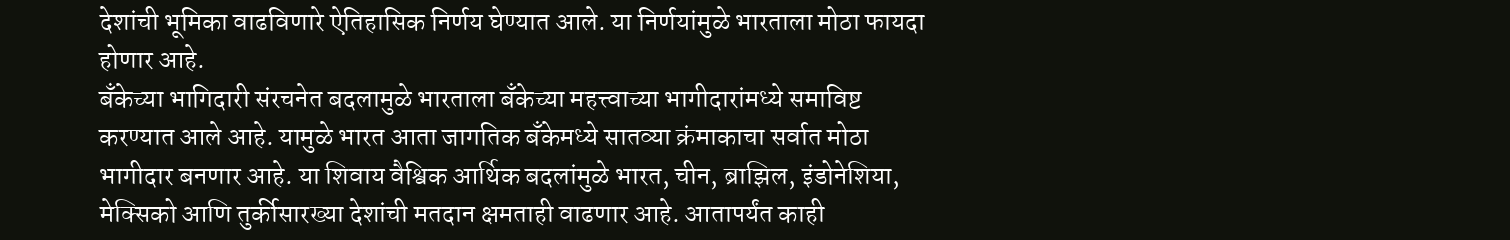देशांची भूमिका वाढविणारे ऐतिहासिक निर्णय घेण्यात आले. या निर्णयांमुळे भारताला मोठा फायदा होणार आहे.
बॅंकेच्या भागिदारी संरचनेत बदलामुळे भारताला बॅंकेच्या महत्त्वाच्या भागीदारांमध्ये समाविष्ट करण्यात आले आहे. यामुळे भारत आता जागतिक बॅंकेमध्ये सातव्या क्रंमाकाचा सर्वात मोठा भागीदार बनणार आहे. या शिवाय वैश्विक आर्थिक बदलांमुळे भारत, चीन, ब्राझिल, इंडोनेशिया, मेक्सिको आणि तुर्कीसारख्या देशांची मतदान क्षमताही वाढणार आहे. आतापर्यंत काही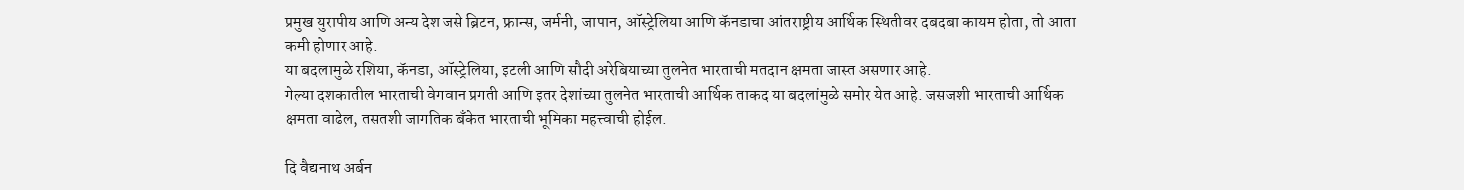प्रमुख युरापीय आणि अन्य देश जसे ब्रिटन, फ्रान्स, जर्मनी, जापान, ऑस्ट्रेलिया आणि कॅनडाचा आंतराष्ट्रीय आर्थिक स्थितीवर दबदबा कायम होता, तो आता कमी होणार आहे.
या बदलामुळे रशिया, कॅनडा, ऑस्ट्रेलिया, इटली आणि सौदी अरेबियाच्या तुलनेत भारताची मतदान क्षमता जास्त असणार आहे.
गेल्या दशकातील भारताची वेगवान प्रगती आणि इतर देशांच्या तुलनेत भारताची आर्थिक ताकद या बदलांमुळे समोर येत आहे. जसजशी भारताची आर्थिक क्षमता वाढेल, तसतशी जागतिक बॅंकेत भारताची भूमिका महत्त्वाची होईल.

दि वैद्यनाथ अर्बन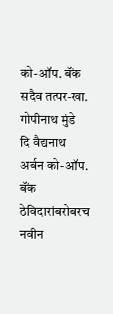को-ऑप. बॅंक सदैव तत्पर-खा. गोपीनाथ मुंडे
दि वैद्यनाथ अर्बन को-ऑप. बॅंक ठेविदारांबरोबरच नवीन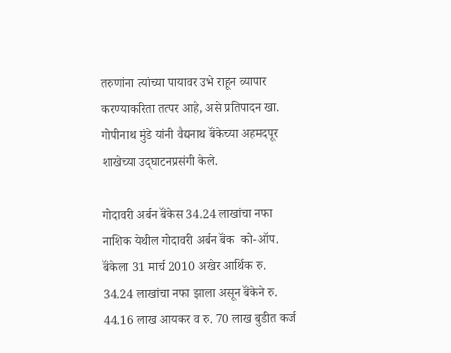तरुणांना त्यांच्या पायावर उभे राहून व्यापार करण्याकरिता तत्पर आहे, असे प्रतिपादन खा. गोपीनाथ मुंडे यांनी वैद्यनाथ बॅंकेच्या अहमदपूर शाखेच्या उद्‌घाटनप्रसंगी केले.

गोदावरी अर्बन बॅंकेस 34.24 लाखांचा नफा
नाशिक येथील गोदावरी अर्बन बॅंक  को-ऑप. बॅंकेला 31 मार्च 2010 अखेर आर्थिक रु. 34.24 लाखांचा नफा झाला असून बॅंकेने रु. 44.16 लाख आयकर व रु. 70 लाख बुडीत कर्ज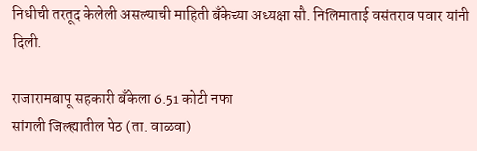निधीची तरतूद केलेली असल्याची माहिती बॅंकेच्या अध्यक्षा सौ. निलिमाताई वसंतराव पवार यांनी दिली.

राजारामबापू सहकारी बॅंकेला 6.51 कोटी नफा
सांगली जिल्ह्यातील पेठ (ता. वाळवा)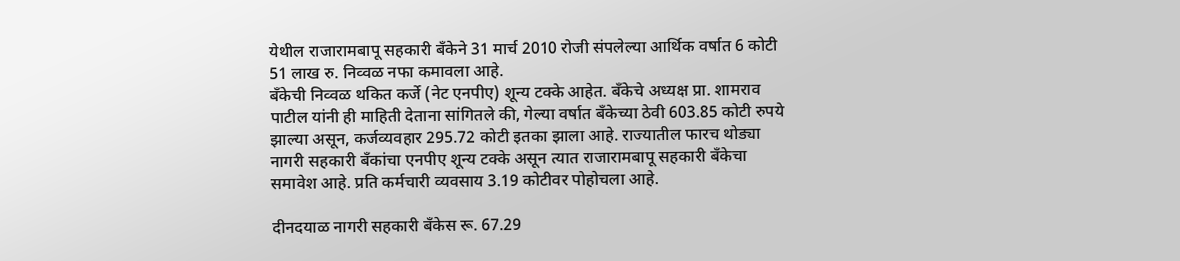येथील राजारामबापू सहकारी बॅंकेने 31 मार्च 2010 रोजी संपलेल्या आर्थिक वर्षात 6 कोटी 51 लाख रु. निव्वळ नफा कमावला आहे.
बॅंकेची निव्वळ थकित कर्जे (नेट एनपीए) शून्य टक्के आहेत. बॅंकेचे अध्यक्ष प्रा. शामराव  पाटील यांनी ही माहिती देताना सांगितले की, गेल्या वर्षात बॅंकेच्या ठेवी 603.85 कोटी रुपये झाल्या असून, कर्जव्यवहार 295.72 कोटी इतका झाला आहे. राज्यातील फारच थोड्या नागरी सहकारी बॅंकांचा एनपीए शून्य टक्के असून त्यात राजारामबापू सहकारी बॅंकेचा समावेश आहे. प्रति कर्मचारी व्यवसाय 3.19 कोटीवर पोहोचला आहे.

दीनदयाळ नागरी सहकारी बॅंकेस रू. 67.29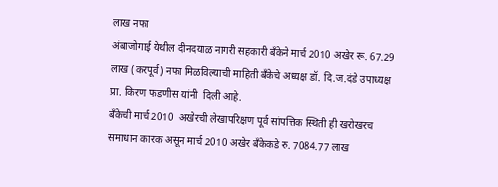लाख नफा
अंबाजोगाई येथील दीनदयाळ नागरी सहकारी बॅंकेने मार्च 2010 अखेर रू. 67.29 लाख (करपूर्व) नफा मिळविल्याची माहिती बॅंकेचे अध्यक्ष डॉ. दि.ज.दंडे उपाध्यक्ष प्रा. किरण फडणीस यांनी  दिली आहे.
बॅंकेची मार्च 2010  अखेरची लेखापरिक्षण पूर्व सांपत्तिक स्थिती ही खरोखरच समाधान कारक असून मार्च 2010 अखेर बॅंकेकडे रु. 7084.77 लाख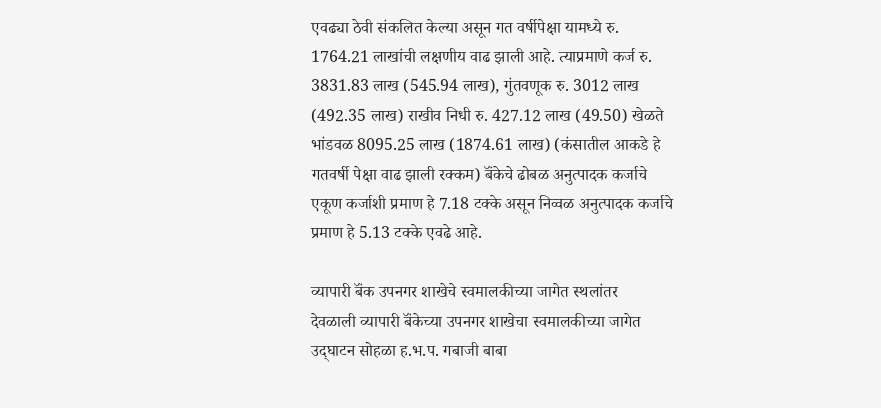एवढ्या ठेवी संकलित केल्या असून गत वर्षीपेक्षा यामध्ये रु. 1764.21 लाखांची लक्षणीय वाढ झाली आहे. त्याप्रमाणे कर्ज रु. 3831.83 लाख (545.94 लाख), गुंतवणूक रु. 3012 लाख (492.35 लाख) राखीव निधी रु. 427.12 लाख (49.50) खेळते भांडवळ 8095.25 लाख (1874.61 लाख) (कंसातील आकडे हे गतवर्षी पेक्षा वाढ झाली रक्कम) बॅंकेचे ढोबळ अनुत्पादक कर्जाचे एकूण कर्जाशी प्रमाण हे 7.18 टक्के असून निव्वळ अनुत्पादक कर्जाचे प्रमाण हे 5.13 टक्के एवढे आहे.

व्यापारी बॅंक उपनगर शाखेचे स्वमालकीच्या जागेत स्थलांतर
देवळाली व्यापारी बॅंकेच्या उपनगर शाखेचा स्वमालकीच्या जागेत उद्‌घाटन सोहळा ह.भ.प. गबाजी बाबा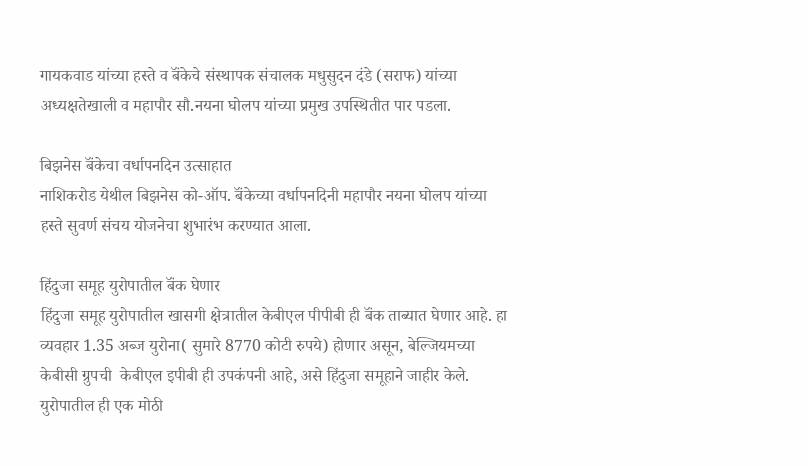गायकवाड यांच्या हस्ते व बॅंकेचे संस्थापक संचालक मधुसुदन दंडे (सराफ) यांच्या अध्यक्षतेखाली व महापौर सौ.नयना घोलप यांच्या प्रमुख उपस्थितीत पार पडला.

बिझनेस बॅंकेचा वर्धापनदिन उत्साहात
नाशिकरोड येथील बिझनेस को-ऑप. बॅंकेच्या वर्धापनदिनी महापौर नयना घोलप यांच्या हस्ते सुवर्ण संचय योजनेचा शुभारंभ करण्यात आला.

हिंदुजा समूह युरोपातील बॅंक घेणार
हिंदुजा समूह युरोपातील खासगी क्षेत्रातील केबीएल पीपीबी ही बॅंक ताब्यात घेणार आहे. हा व्यवहार 1.35 अब्ज युरोना( सुमारे 8770 कोटी रुपये) होणार असून, बेल्जियमच्या केबीसी ग्रुपची  केबीएल इपीबी ही उपकंपनी आहे, असे हिंदुजा समूहाने जाहीर केले.
युरोपातील ही एक मोठी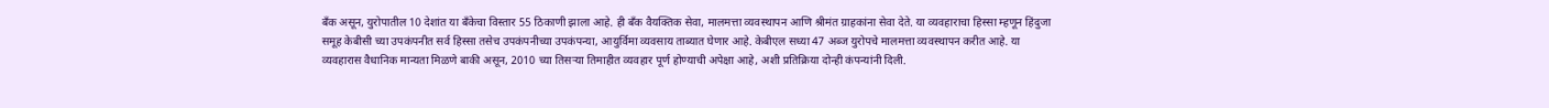बॅंक असून, युरोपातील 10 देशांत या बॅंकेचा विस्तार 55 ठिकाणी झाला आहे. ही बॅंक वैयक्तिक सेवा, मालमत्ता व्यवस्थापन आणि श्रीमंत ग्राहकांना सेवा देते. या व्यवहाराचा हिस्सा म्हणून हिंदुजा समूह केबीसी च्या उपकंपनीत सर्व हिस्सा तसेच उपकंपनीच्या उपकंपन्या, आयुर्विमा व्यवसाय ताब्यात घेणार आहे. केबीएल सध्या 47 अब्ज युरोपचे मालमत्ता व्यवस्थापन करीत आहे. या व्यवहारास वैधानिक मान्यता मिळणे बाकी असून, 2010 च्या तिसऱ्या तिमाहीत व्यवहार पूर्ण होण्याची अपेक्षा आहे, अशी प्रतिक्रिया दोन्ही कंपन्यांनी दिली.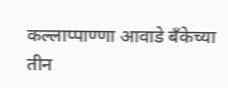कल्लाप्पाण्णा आवाडे बॅंकेच्या तीन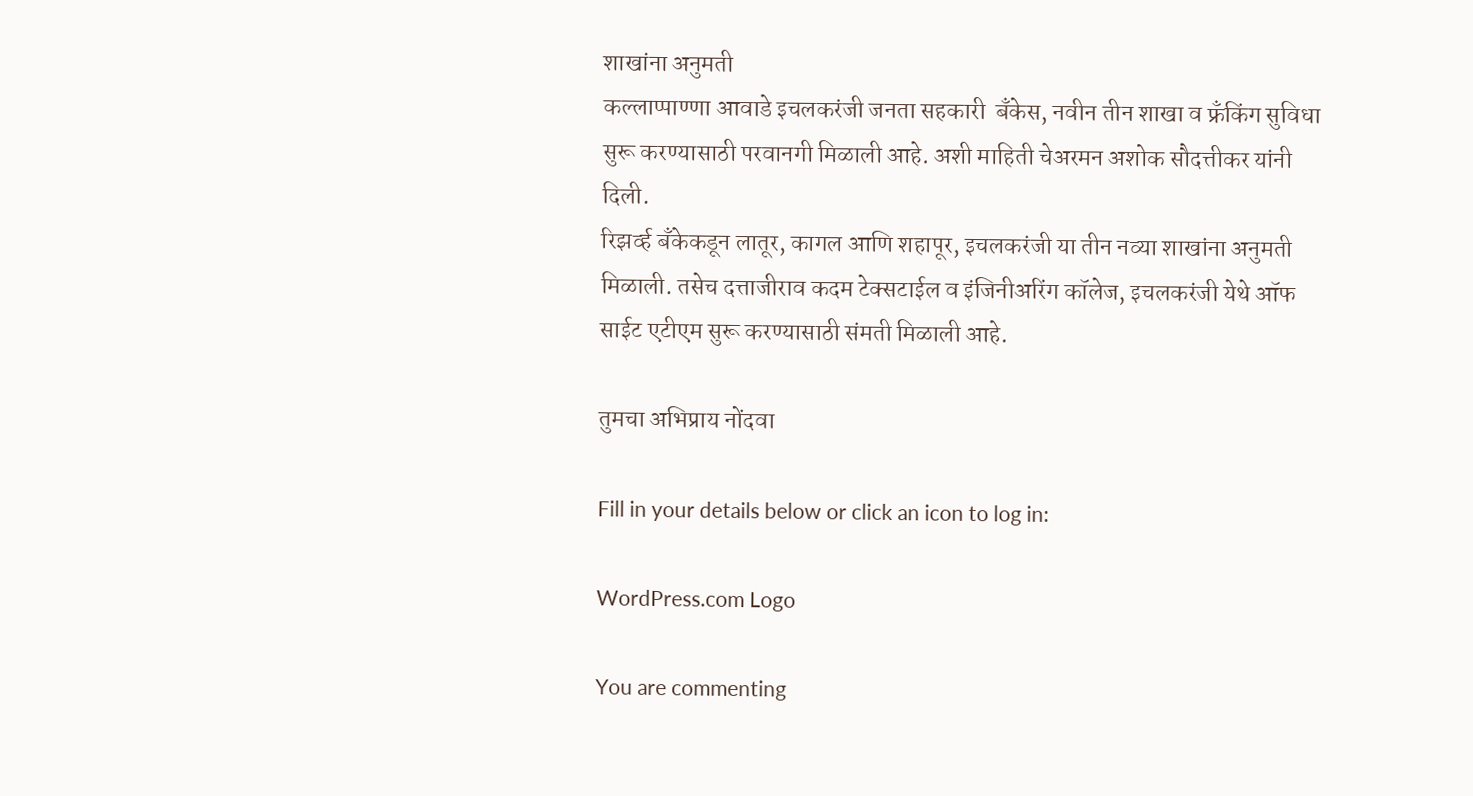शाखांना अनुमती
कल्लाप्पाण्णा आवाडे इचलकरंजी जनता सहकारी  बॅंकेस, नवीन तीन शाखा व फ्रॅंकिंग सुविधा सुरू करण्यासाठी परवानगी मिळाली आहे. अशी माहिती चेअरमन अशोक सौदत्तीकर यांनी दिली.
रिझर्व्ह बॅंकेकडून लातूर, कागल आणि शहापूर, इचलकरंजी या तीन नव्या शाखांना अनुमती मिळाली. तसेच दत्ताजीराव कदम टेक्सटाईल व इंजिनीअरिंग कॉलेज, इचलकरंजी येथे ऑफ साईट एटीएम सुरू करण्यासाठी संमती मिळाली आहे.

तुमचा अभिप्राय नोंदवा

Fill in your details below or click an icon to log in:

WordPress.com Logo

You are commenting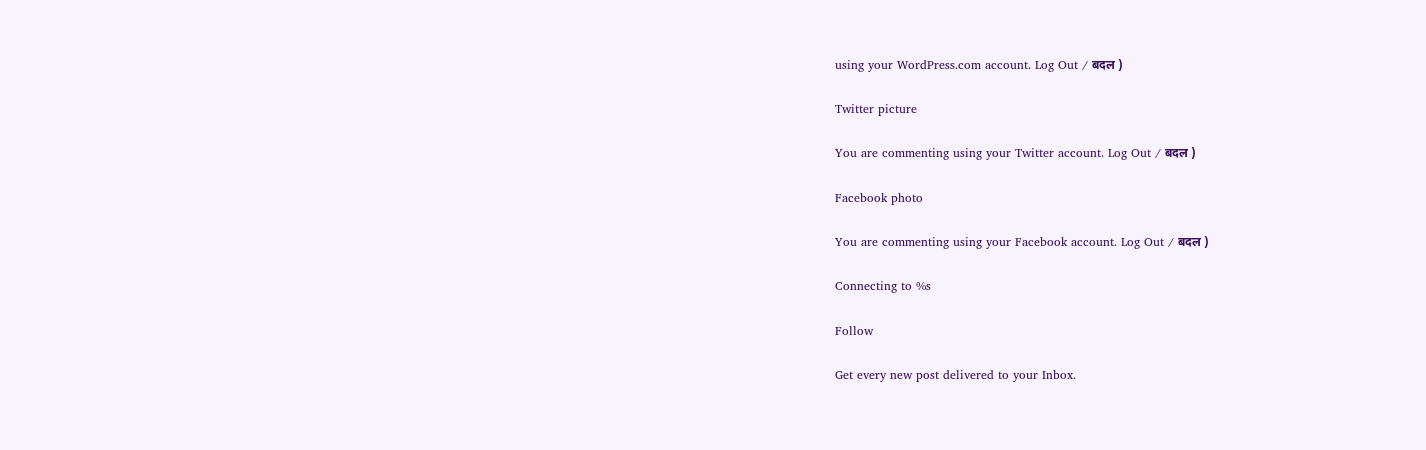using your WordPress.com account. Log Out / बदल )

Twitter picture

You are commenting using your Twitter account. Log Out / बदल )

Facebook photo

You are commenting using your Facebook account. Log Out / बदल )

Connecting to %s

Follow

Get every new post delivered to your Inbox.